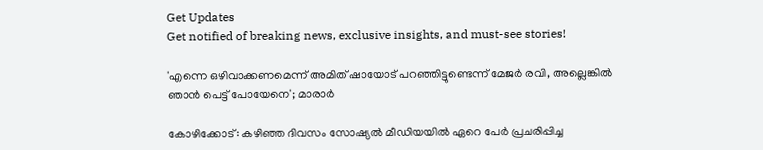Get Updates
Get notified of breaking news, exclusive insights, and must-see stories!

'എന്നെ ഒഴിവാക്കണമെന്ന് അമിത് ഷായോട് പറഞ്ഞിട്ടുണ്ടെന്ന് മേജര്‍ രവി, അല്ലെങ്കില്‍ ഞാന്‍ പെട്ട് പോയേനെ'; മാരാര്‍

കോഴിക്കോട്: കഴിഞ്ഞ ദിവസം സോഷ്യല്‍ മീഡിയയില്‍ ഏറെ പേര്‍ പ്രചരിപ്പിച്ച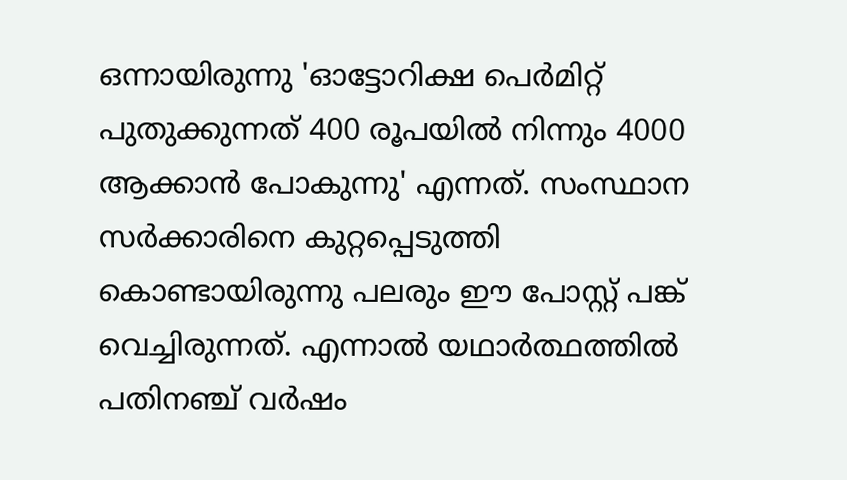ഒന്നായിരുന്നു 'ഓട്ടോറിക്ഷ പെര്‍മിറ്റ് പുതുക്കുന്നത് 400 രൂപയില്‍ നിന്നും 4000 ആക്കാന്‍ പോകുന്നു' എന്നത്. സംസ്ഥാന സര്‍ക്കാരിനെ കുറ്റപ്പെടുത്തി കൊണ്ടായിരുന്നു പലരും ഈ പോസ്റ്റ് പങ്ക് വെച്ചിരുന്നത്. എന്നാല്‍ യഥാര്‍ത്ഥത്തില്‍ പതിനഞ്ച് വര്‍ഷം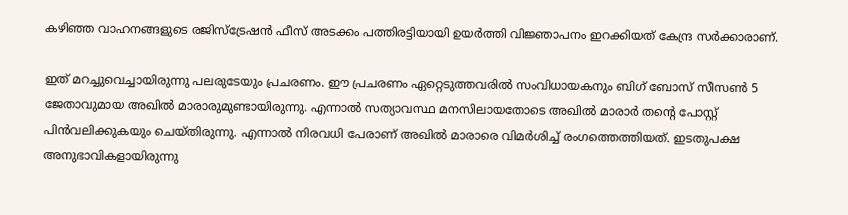കഴിഞ്ഞ വാഹനങ്ങളുടെ രജിസ്‌ട്രേഷന്‍ ഫീസ് അടക്കം പത്തിരട്ടിയായി ഉയര്‍ത്തി വിജ്ഞാപനം ഇറക്കിയത് കേന്ദ്ര സര്‍ക്കാരാണ്.

ഇത് മറച്ചുവെച്ചായിരുന്നു പലരുടേയും പ്രചരണം. ഈ പ്രചരണം ഏറ്റെടുത്തവരില്‍ സംവിധായകനും ബിഗ് ബോസ് സീസണ്‍ 5 ജേതാവുമായ അഖില്‍ മാരാരുമുണ്ടായിരുന്നു. എന്നാല്‍ സത്യാവസ്ഥ മനസിലായതോടെ അഖില്‍ മാരാര്‍ തന്റെ പോസ്റ്റ് പിന്‍വലിക്കുകയും ചെയ്തിരുന്നു. എന്നാല്‍ നിരവധി പേരാണ് അഖില്‍ മാരാരെ വിമര്‍ശിച്ച് രംഗത്തെത്തിയത്. ഇടതുപക്ഷ അനുഭാവികളായിരുന്നു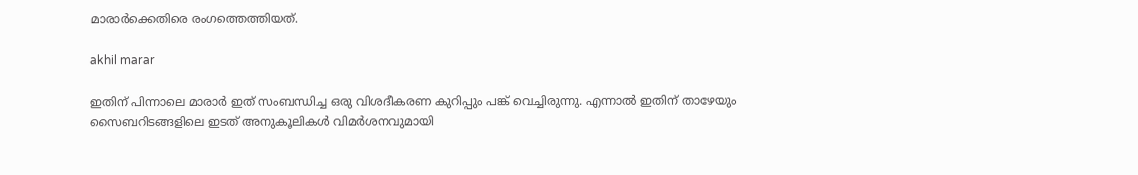മാരാര്‍ക്കെതിരെ രംഗത്തെത്തിയത്.

akhil marar

ഇതിന് പിന്നാലെ മാരാര്‍ ഇത് സംബന്ധിച്ച ഒരു വിശദീകരണ കുറിപ്പും പങ്ക് വെച്ചിരുന്നു. എന്നാല്‍ ഇതിന് താഴേയും സൈബറിടങ്ങളിലെ ഇടത് അനുകൂലികള്‍ വിമര്‍ശനവുമായി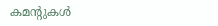കമന്റുകള്‍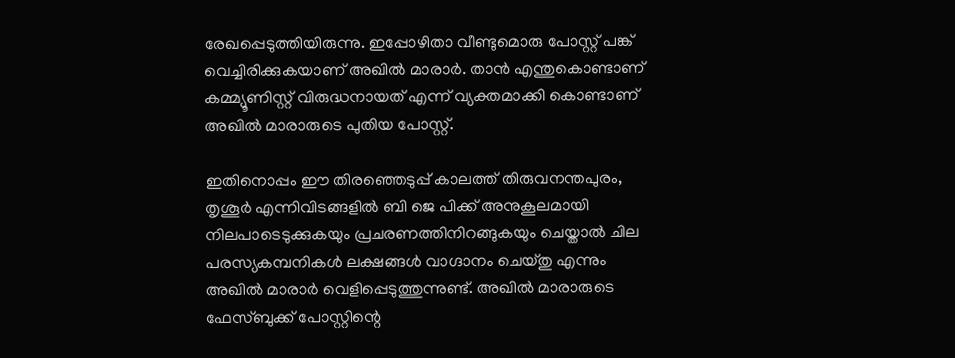രേഖപ്പെടുത്തിയിരുന്നു. ഇപ്പോഴിതാ വീണ്ടുമൊരു പോസ്റ്റ് പങ്ക് വെച്ചിരിക്കുകയാണ് അഖില്‍ മാരാര്‍. താന്‍ എന്തുകൊണ്ടാണ് കമ്മ്യൂണിസ്റ്റ് വിരുദ്ധനായത് എന്ന് വ്യക്തമാക്കി കൊണ്ടാണ് അഖില്‍ മാരാരുടെ പുതിയ പോസ്റ്റ്.

ഇതിനൊപ്പം ഈ തിരഞ്ഞെടുപ്പ് കാലത്ത് തിരുവനന്തപുരം, തൃശൂര്‍ എന്നിവിടങ്ങളില്‍ ബി ജെ പിക്ക് അനുകൂലമായി നിലപാടെടുക്കുകയും പ്രചരണത്തിനിറങ്ങുകയും ചെയ്താല്‍ ചില പരസ്യകമ്പനികള്‍ ലക്ഷങ്ങള്‍ വാഗ്ദാനം ചെയ്തു എന്നും അഖില്‍ മാരാര്‍ വെളിപ്പെടുത്തുന്നുണ്ട്. അഖില്‍ മാരാരുടെ ഫേസ്ബുക്ക് പോസ്റ്റിന്റെ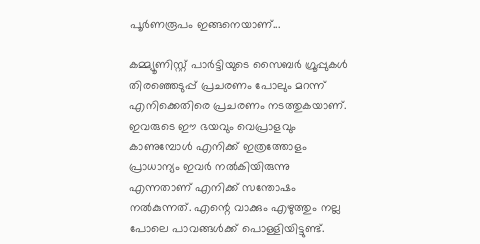പൂര്‍ണരൂപം ഇങ്ങനെയാണ്...

കമ്മ്യൂണിസ്റ്റ് പാര്‍ട്ടിയുടെ സൈബര്‍ ഗ്രൂപ്പുകള്‍ തിരഞ്ഞെടുപ്പ് പ്രചരണം പോലും മറന്ന് എനിക്കെതിരെ പ്രചരണം നടത്തുകയാണ്. ഇവരുടെ ഈ ഭയവും വെപ്രാളവും കാണുമ്പോള്‍ എനിക്ക് ഇത്രത്തോളം പ്രാധാന്യം ഇവര്‍ നല്‍കിയിരുന്നു എന്നതാണ് എനിക്ക് സന്തോഷം നല്‍കുന്നത്. എന്റെ വാക്കും എഴുത്തും നല്ല പോലെ പാവങ്ങള്‍ക്ക് പൊള്ളിയിട്ടുണ്ട്.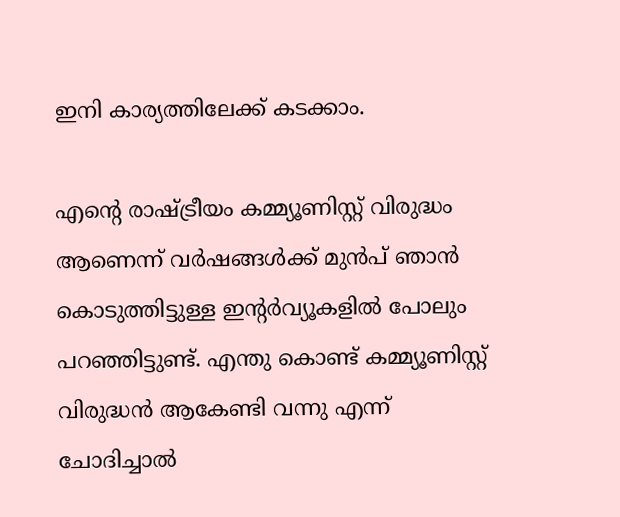ഇനി കാര്യത്തിലേക്ക് കടക്കാം.

എന്റെ രാഷ്ട്രീയം കമ്മ്യൂണിസ്റ്റ് വിരുദ്ധം ആണെന്ന് വര്‍ഷങ്ങള്‍ക്ക് മുന്‍പ് ഞാന്‍ കൊടുത്തിട്ടുള്ള ഇന്റര്‍വ്യൂകളില്‍ പോലും പറഞ്ഞിട്ടുണ്ട്. എന്തു കൊണ്ട് കമ്മ്യൂണിസ്റ്റ് വിരുദ്ധന്‍ ആകേണ്ടി വന്നു എന്ന് ചോദിച്ചാല്‍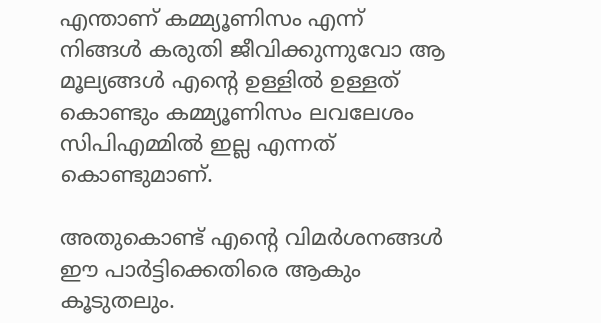എന്താണ് കമ്മ്യൂണിസം എന്ന് നിങ്ങള്‍ കരുതി ജീവിക്കുന്നുവോ ആ മൂല്യങ്ങള്‍ എന്റെ ഉള്ളില്‍ ഉള്ളത് കൊണ്ടും കമ്മ്യൂണിസം ലവലേശം സിപിഎമ്മില്‍ ഇല്ല എന്നത് കൊണ്ടുമാണ്.

അതുകൊണ്ട് എന്റെ വിമര്‍ശനങ്ങള്‍ ഈ പാര്‍ട്ടിക്കെതിരെ ആകും കൂടുതലും.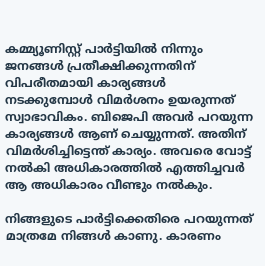കമ്മ്യൂണിസ്റ്റ് പാര്‍ട്ടിയില്‍ നിന്നും ജനങ്ങള്‍ പ്രതീക്ഷിക്കുന്നതിന് വിപരീതമായി കാര്യങ്ങള്‍ നടക്കുമ്പോള്‍ വിമര്‍ശനം ഉയരുന്നത് സ്വാഭാവികം. ബിജെപി അവര്‍ പറയുന്ന കാര്യങ്ങള്‍ ആണ് ചെയ്യുന്നത്. അതിന് വിമര്‍ശിച്ചിട്ടെന്ത് കാര്യം. അവരെ വോട്ട് നല്‍കി അധികാരത്തില്‍ എത്തിച്ചവര്‍
ആ അധികാരം വീണ്ടും നല്‍കും.

നിങ്ങളുടെ പാര്‍ട്ടിക്കെതിരെ പറയുന്നത് മാത്രമേ നിങ്ങള്‍ കാണു. കാരണം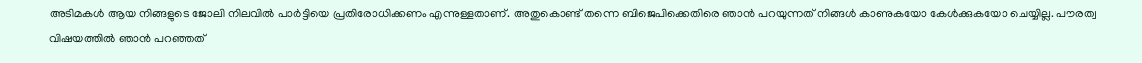അടിമകള്‍ ആയ നിങ്ങളുടെ ജോലി നിലവില്‍ പാര്‍ട്ടിയെ പ്രതിരോധിക്കണം എന്നുള്ളതാണ്. അതുകൊണ്ട് തന്നെ ബിജെപിക്കെതിരെ ഞാന്‍ പറയുന്നത് നിങ്ങള്‍ കാണുകയോ കേള്‍ക്കുകയോ ചെയ്യില്ല. പൗരത്വ വിഷയത്തില്‍ ഞാന്‍ പറഞ്ഞത്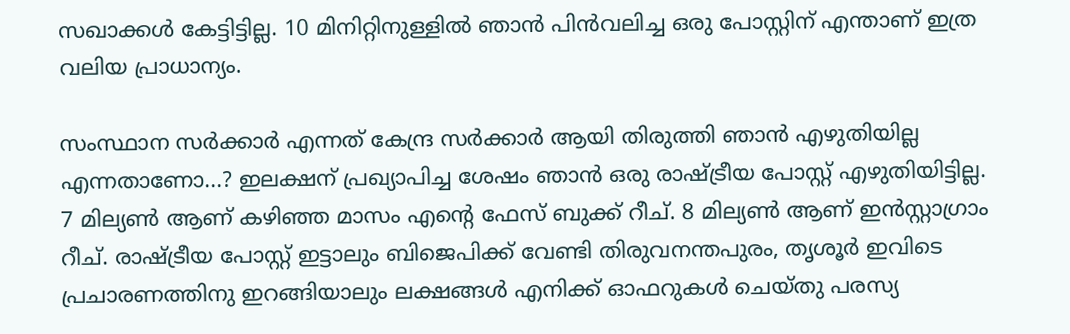സഖാക്കള്‍ കേട്ടിട്ടില്ല. 10 മിനിറ്റിനുള്ളില്‍ ഞാന്‍ പിന്‍വലിച്ച ഒരു പോസ്റ്റിന് എന്താണ് ഇത്ര വലിയ പ്രാധാന്യം.

സംസ്ഥാന സര്‍ക്കാര്‍ എന്നത് കേന്ദ്ര സര്‍ക്കാര്‍ ആയി തിരുത്തി ഞാന്‍ എഴുതിയില്ല എന്നതാണോ...? ഇലക്ഷന് പ്രഖ്യാപിച്ച ശേഷം ഞാന്‍ ഒരു രാഷ്ട്രീയ പോസ്റ്റ് എഴുതിയിട്ടില്ല. 7 മില്യണ്‍ ആണ് കഴിഞ്ഞ മാസം എന്റെ ഫേസ് ബുക്ക് റീച്. 8 മില്യണ്‍ ആണ് ഇന്‍സ്റ്റാഗ്രാം റീച്. രാഷ്ട്രീയ പോസ്റ്റ് ഇട്ടാലും ബിജെപിക്ക് വേണ്ടി തിരുവനന്തപുരം, തൃശൂര്‍ ഇവിടെ പ്രചാരണത്തിനു ഇറങ്ങിയാലും ലക്ഷങ്ങള്‍ എനിക്ക് ഓഫറുകള്‍ ചെയ്തു പരസ്യ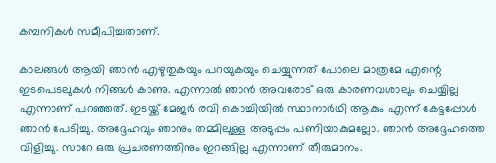കമ്പനികള്‍ സമീപിച്ചതാണ്.

കാലങ്ങള്‍ ആയി ഞാന്‍ എഴുതുകയും പറയുകയും ചെയ്യുന്നത് പോലെ മാത്രമേ എന്റെ ഇടപെടലുകള്‍ നിങ്ങള്‍ കാണു. എന്നാല്‍ ഞാന്‍ അവരോട് ഒരു കാരണവശാലും ചെയ്യില്ല എന്നാണ് പറഞ്ഞത്. ഇടയ്ക്ക് മേജര്‍ രവി കൊച്ചിയില്‍ സ്ഥാനാര്‍ഥി ആകും എന്ന് കേട്ടപ്പോള്‍ ഞാന്‍ പേടിച്ചു. അദ്ദേഹവും ഞാനും തമ്മിലുള്ള അടുപ്പം പണിയാകുമല്ലോ. ഞാന്‍ അദ്ദേഹത്തെ വിളിച്ചു. സാറേ ഒരു പ്രചരണത്തിനും ഇറങ്ങില്ല എന്നാണ് തീരുമാനം.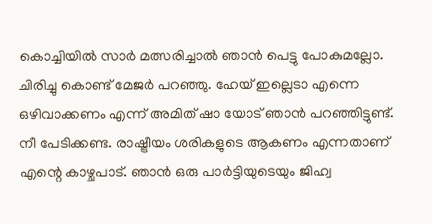കൊച്ചിയില്‍ സാര്‍ മത്സരിച്ചാല്‍ ഞാന്‍ പെട്ടു പോകുമല്ലോ. ചിരിച്ചു കൊണ്ട് മേജര്‍ പറഞ്ഞു. ഹേയ് ഇല്ലെടാ എന്നെ ഒഴിവാക്കണം എന്ന് അമിത് ഷാ യോട് ഞാന്‍ പറഞ്ഞിട്ടുണ്ട്. നീ പേടിക്കണ്ട. രാഷ്ട്രീയം ശരികളുടെ ആകണം എന്നതാണ് എന്റെ കാഴ്ചപാട്. ഞാന്‍ ഒരു പാര്‍ട്ടിയുടെയും ജിഹ്വ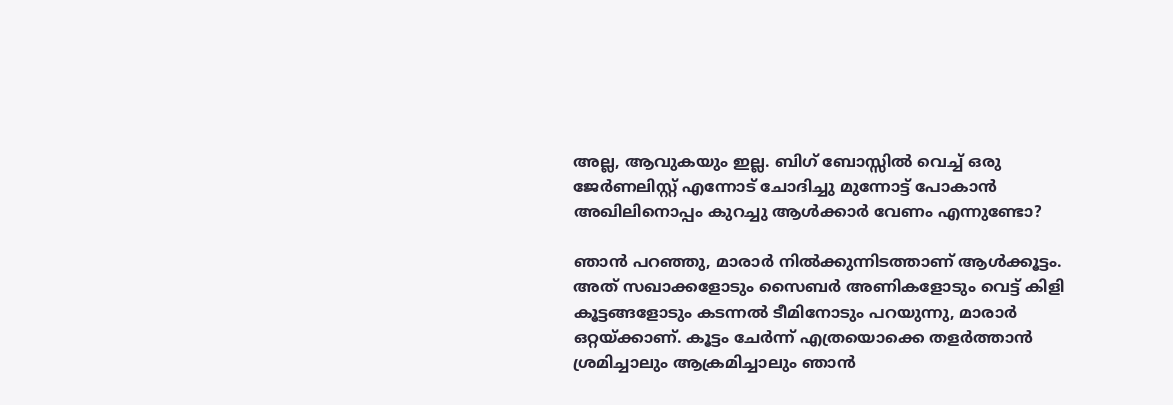അല്ല, ആവുകയും ഇല്ല. ബിഗ് ബോസ്സില്‍ വെച്ച് ഒരു ജേര്‍ണലിസ്റ്റ് എന്നോട് ചോദിച്ചു മുന്നോട്ട് പോകാന്‍ അഖിലിനൊപ്പം കുറച്ചു ആള്‍ക്കാര്‍ വേണം എന്നുണ്ടോ?

ഞാന്‍ പറഞ്ഞു, മാരാര്‍ നില്‍ക്കുന്നിടത്താണ് ആള്‍ക്കൂട്ടം. അത് സഖാക്കളോടും സൈബര്‍ അണികളോടും വെട്ട് കിളി കൂട്ടങ്ങളോടും കടന്നല്‍ ടീമിനോടും പറയുന്നു, മാരാര്‍ ഒറ്റയ്ക്കാണ്. കൂട്ടം ചേര്‍ന്ന് എത്രയൊക്കെ തളര്‍ത്താന്‍ ശ്രമിച്ചാലും ആക്രമിച്ചാലും ഞാന്‍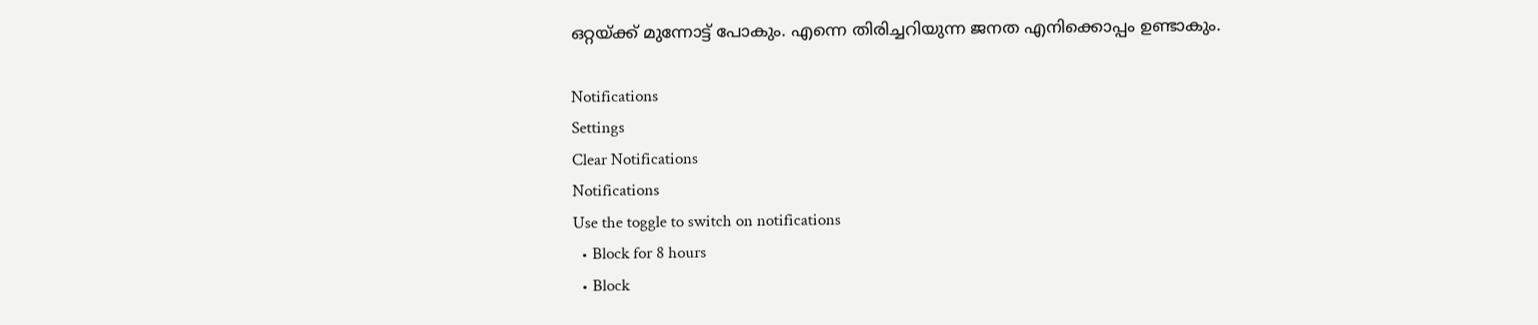ഒറ്റയ്ക്ക് മുന്നോട്ട് പോകും. എന്നെ തിരിച്ചറിയുന്ന ജനത എനിക്കൊപ്പം ഉണ്ടാകും.

Notifications
Settings
Clear Notifications
Notifications
Use the toggle to switch on notifications
  • Block for 8 hours
  • Block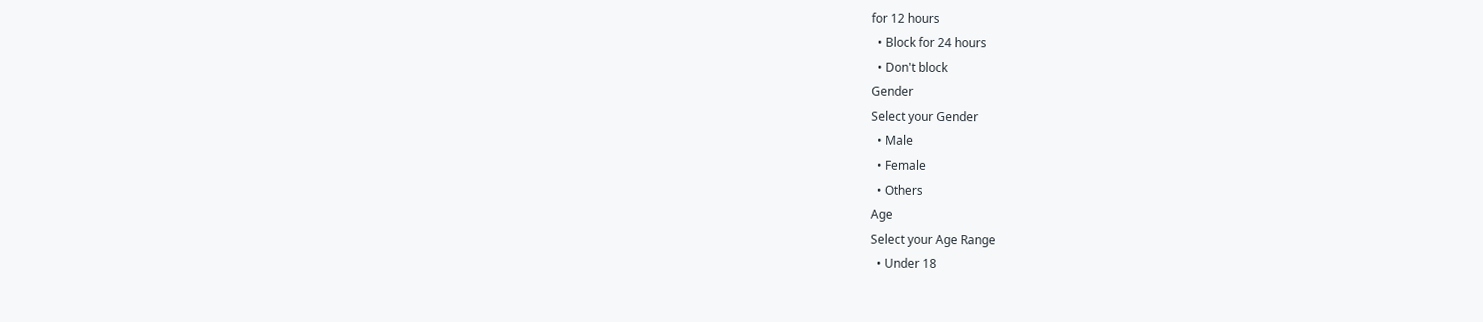for 12 hours
  • Block for 24 hours
  • Don't block
Gender
Select your Gender
  • Male
  • Female
  • Others
Age
Select your Age Range
  • Under 18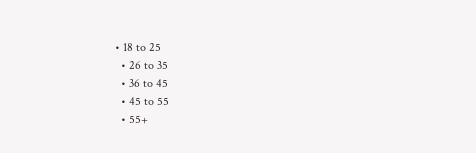• 18 to 25
  • 26 to 35
  • 36 to 45
  • 45 to 55
  • 55+